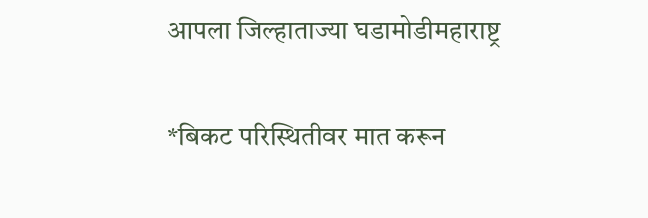आपला जिल्हाताज्या घडामोडीमहाराष्ट्र

*बिकट परिस्थितीवर मात करून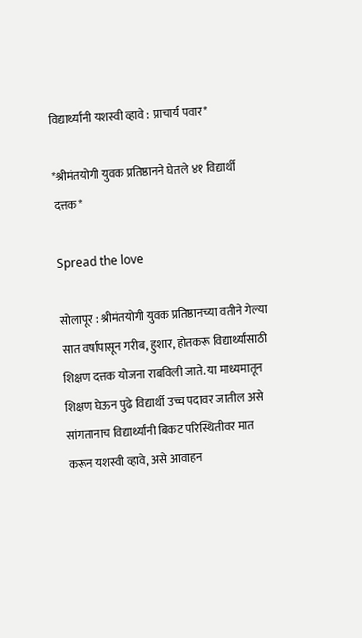विद्यार्थ्यांनी यशस्वी व्हावे : प्राचार्य पवार*

*श्रीमंतयोगी युवक प्रतिष्ठानने घेतले ४१ विद्यार्थी दत्तक*

Spread the love

सोलापूर : श्रीमंतयोगी युवक प्रतिष्ठानच्या वतीने गेल्या सात वर्षापासून गरीब, हुशार, होतकरू विद्यार्थ्यांसाठी शिक्षण दत्तक योजना राबविली जाते. या माध्यमातून शिक्षण घेऊन पुढे विद्यार्थी उच्च पदावर जातील असे सांगतानाच विद्यार्थ्यांनी बिकट परिस्थितीवर मात करून यशस्वी व्हावे, असे आवाहन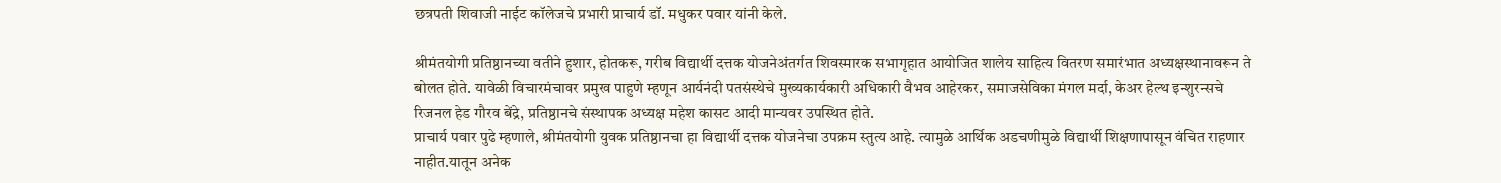छत्रपती शिवाजी नाईट कॉलेजचे प्रभारी प्राचार्य डॉ. मधुकर पवार यांनी केले.

श्रीमंतयोगी प्रतिष्ठानच्या वतीने हुशार, होतकरू, गरीब विद्यार्थी दत्तक योजनेअंतर्गत शिवस्मारक सभागृहात आयोजित शालेय साहित्य वितरण समारंभात अध्यक्षस्थानावरून ते बोलत होते. यावेळी विचारमंचावर प्रमुख पाहुणे म्हणून आर्यनंदी पतसंस्थेचे मुख्यकार्यकारी अधिकारी वैभव आहेरकर, समाजसेविका मंगल मर्दा, केअर हेल्थ इन्शुरन्सचे रिजनल हेड गौरव बेंद्रे, प्रतिष्ठानचे संस्थापक अध्यक्ष महेश कासट आदी मान्यवर उपस्थित होते.
प्राचार्य पवार पुढे म्हणाले, श्रीमंतयोगी युवक प्रतिष्ठानचा हा विद्यार्थी दत्तक योजनेचा उपक्रम स्तुत्य आहे. त्यामुळे आर्थिक अडचणीमुळे विद्यार्थी शिक्षणापासून वंचित राहणार नाहीत.यातून अनेक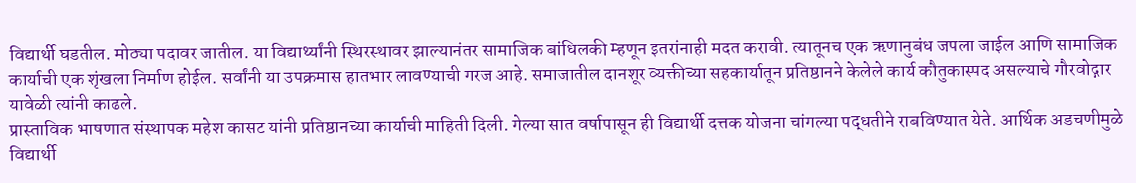विद्यार्थी घडतील. मोठ्या पदावर जातील. या विद्यार्थ्यांनी स्थिरस्थावर झाल्यानंतर सामाजिक बांधिलकी म्हणून इतरांनाही मदत करावी. त्यातूनच एक ऋणानुबंध जपला जाईल आणि सामाजिक कार्याची एक शृंखला निर्माण होईल. सर्वांनी या उपक्रमास हातभार लावण्याची गरज आहे. समाजातील दानशूर व्यक्तीच्या सहकार्यातून प्रतिष्ठानने केलेले कार्य कौतुकास्पद असल्याचे गौरवोद्गार यावेळी त्यांनी काढले.
प्रास्ताविक भाषणात संस्थापक महेश कासट यांनी प्रतिष्ठानच्या कार्याची माहिती दिली. गेल्या सात वर्षापासून ही विद्यार्थी दत्तक योजना चांगल्या पद्धतीने राबविण्यात येते. आर्थिक अडचणीमुळे विद्यार्थी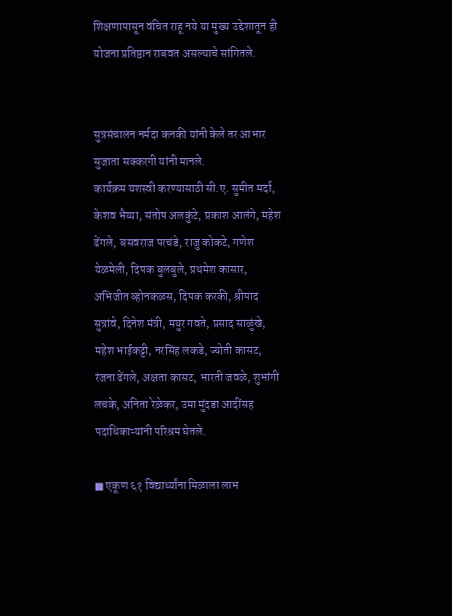शिक्षणापासून वंचित राहू नये या मुख्य उद्देशातून ही योजना प्रतिष्ठान राबवत असल्याचे सांगितले.


सुत्रसंचालन नर्मदा कनकी यांनी केले तर आभार सुजाता सक्करगी यांनी मानले.
कार्यक्रम यशस्वी करण्यासाठी सी.ए. सुमीत मर्दा, केशव भैय्या, संतोष अलकुंटे, प्रकाश आलंगे, महेश ढेंगले, बसवराज परचंडे, राजु कोकटे, गणेश येळमेली, दिपक बुलबुले, प्रथमेश कासार, अभिजीत व्होनकळस, दिपक करकी, श्रीपाद सुत्रांवे, दिनेश मंत्री, मयुर गवते, प्रसाद साळुंखे, महेश भाईकट्टी, नरसिंह लकडे, ज्योती कासट, रंजना ढेंगले, अक्षता कासट, भारती जवळे, शुभांगी लचके, अनिता रेळेकर, उमा मुंदडा आदींसह पदाधिकाऱ्यांनी परिश्रम घेतले.

■ एकूण ६१ विद्यार्थ्यांना मिळाला लाभ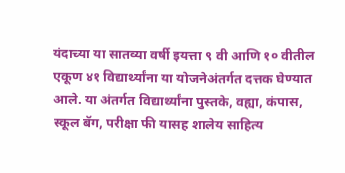यंदाच्या या सातव्या वर्षी इयत्ता ९ वी आणि १० वीतील एकूण ४१ विद्यार्थ्यांना या योजनेअंतर्गत दत्तक घेण्यात आले. या अंतर्गत विद्यार्थ्यांना पुस्तके, वह्या, कंपास, स्कूल बॅग, परीक्षा फी यासह शालेय साहित्य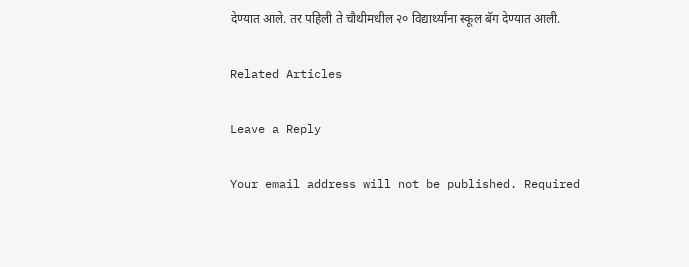देण्यात आले. तर पहिली ते चौथीमधील २० विद्यार्थ्यांना स्कूल बॅग देण्यात आली.

Related Articles

Leave a Reply

Your email address will not be published. Required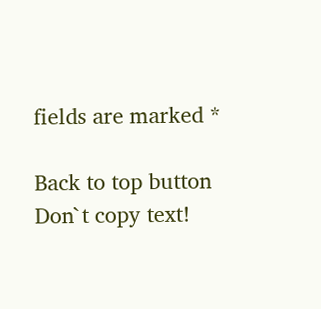fields are marked *

Back to top button
Don`t copy text!